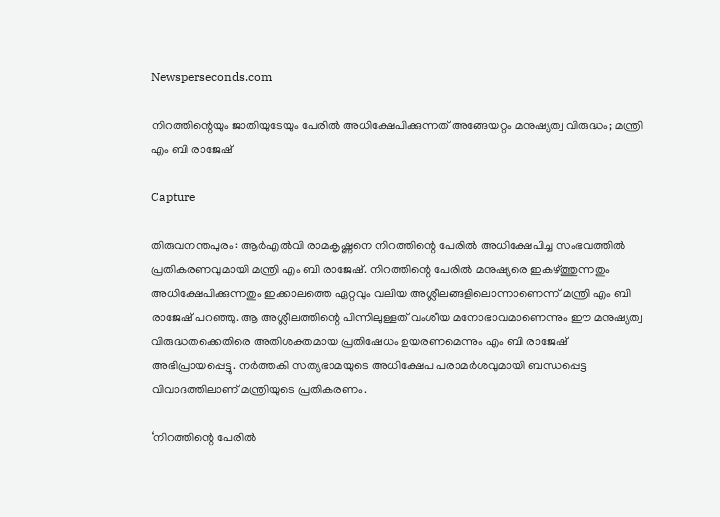Newsperseconds.com

നിറത്തിന്റെയും ജാതിയുടേയും പേരില്‍ അധിക്ഷേപിക്കുന്നത് അങ്ങേയറ്റം മനുഷ്യത്വ വിരുദ്ധം; മന്ത്രി എം ബി രാജേഷ്

Capture

തിരുവനന്തപുരം: ആര്‍എല്‍വി രാമകൃഷ്ണനെ നിറത്തിന്റെ പേരില്‍ അധിക്ഷേപിച്ച സംഭവത്തില്‍ പ്രതികരണവുമായി മന്ത്രി എം ബി രാജേഷ്. നിറത്തിന്റെ പേരില്‍ മനുഷ്യരെ ഇകഴ്ത്തുന്നതും അധിക്ഷേപിക്കുന്നതും ഇക്കാലത്തെ ഏറ്റവും വലിയ അശ്ലീലങ്ങളിലൊന്നാണെന്ന് മന്ത്രി എം ബി രാജേഷ് പറഞ്ഞു. ആ അശ്ലീലത്തിന്റെ പിന്നിലുള്ളത് വംശീയ മനോഭാവമാണെന്നും ഈ മനുഷ്യത്വ വിരുദ്ധതക്കെതിരെ അതിശക്തമായ പ്രതിഷേധം ഉയരണമെന്നും എം ബി രാജേഷ് അഭിപ്രായപ്പെട്ടു. നര്‍ത്തകി സത്യഭാമയുടെ അധിക്ഷേപ പരാമര്‍ശവുമായി ബന്ധപ്പെട്ട വിവാദത്തിലാണ് മന്ത്രിയുടെ പ്രതികരണം.

‘നിറത്തിന്റെ പേരില്‍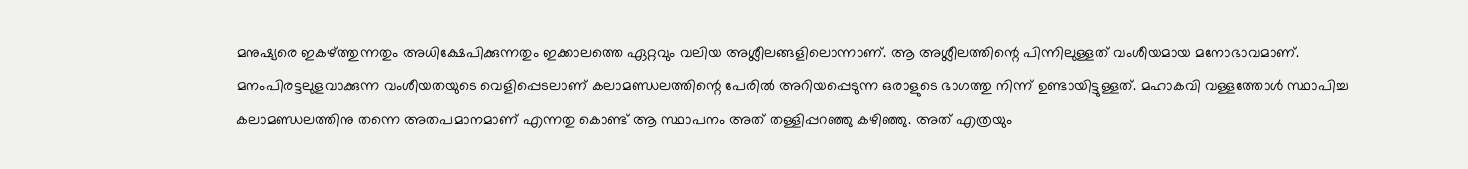മനുഷ്യരെ ഇകഴ്ത്തുന്നതും അധിക്ഷേപിക്കുന്നതും ഇക്കാലത്തെ ഏറ്റവും വലിയ അശ്ലീലങ്ങളിലൊന്നാണ്. ആ അശ്ലീലത്തിന്റെ പിന്നിലുള്ളത് വംശീയമായ മനോഭാവമാണ്. മനംപിരട്ടലുളവാക്കുന്ന വംശീയതയുടെ വെളിപ്പെടലാണ് കലാമണ്ഡലത്തിന്റെ പേരില്‍ അറിയപ്പെടുന്ന ഒരാളുടെ ഭാഗത്തു നിന്ന് ഉണ്ടായിട്ടുള്ളത്. മഹാകവി വള്ളത്തോള്‍ സ്ഥാപിച്ച കലാമണ്ഡലത്തിനു തന്നെ അതപമാനമാണ് എന്നതു കൊണ്ട് ആ സ്ഥാപനം അത് തള്ളിപ്പറഞ്ഞു കഴിഞ്ഞു. അത് എത്രയും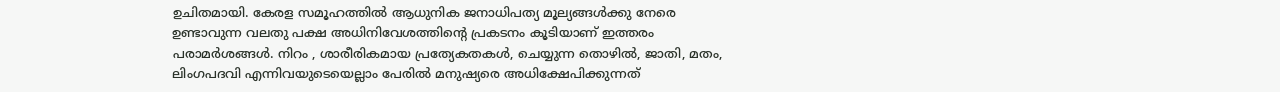ഉചിതമായി. കേരള സമൂഹത്തില്‍ ആധുനിക ജനാധിപത്യ മൂല്യങ്ങള്‍ക്കു നേരെ ഉണ്ടാവുന്ന വലതു പക്ഷ അധിനിവേശത്തിന്റെ പ്രകടനം കൂടിയാണ് ഇത്തരം പരാമര്‍ശങ്ങള്‍. നിറം , ശാരീരികമായ പ്രത്യേകതകള്‍, ചെയ്യുന്ന തൊഴില്‍, ജാതി, മതം, ലിംഗപദവി എന്നിവയുടെയെല്ലാം പേരില്‍ മനുഷ്യരെ അധിക്ഷേപിക്കുന്നത്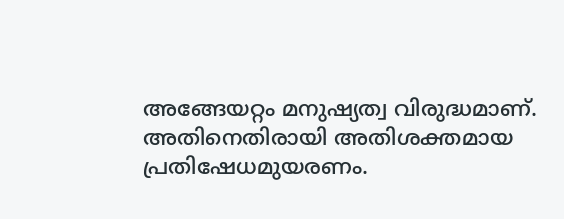അങ്ങേയറ്റം മനുഷ്യത്വ വിരുദ്ധമാണ്. അതിനെതിരായി അതിശക്തമായ പ്രതിഷേധമുയരണം.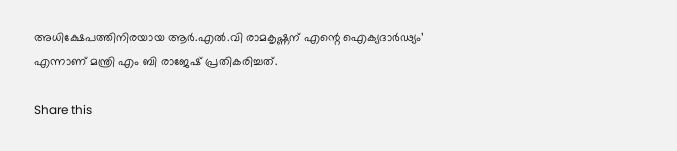അധിക്ഷേപത്തിനിരയായ ആര്‍.എല്‍.വി രാമകൃഷ്ണന് എന്റെ ഐക്യദാര്‍ഢ്യം’ എന്നാണ് മന്ത്രി എം ബി രാജേഷ് പ്രതികരിച്ചത്.

Share this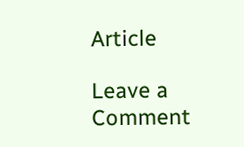Article

Leave a Comment